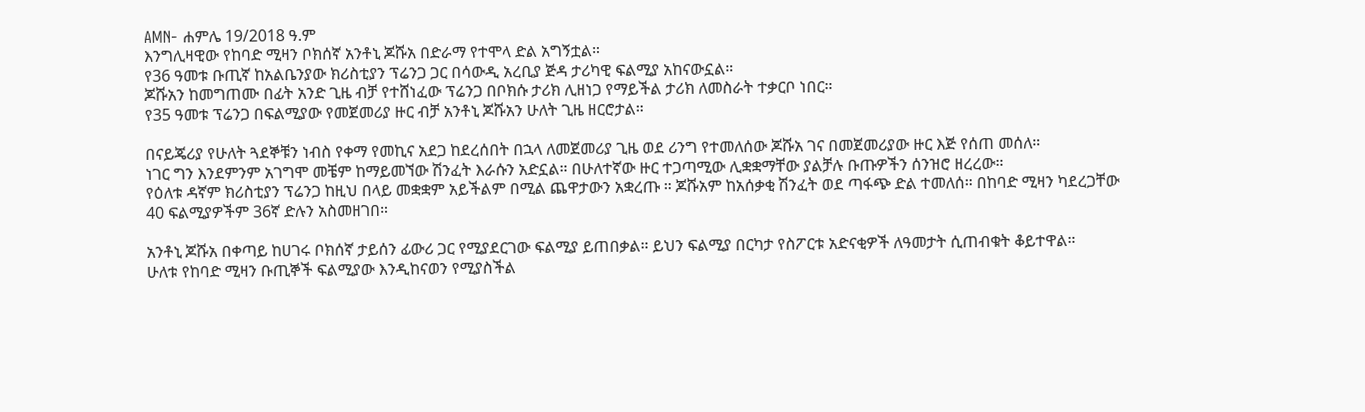AMN- ሐምሌ 19/2018 ዓ.ም
እንግሊዛዊው የከባድ ሚዛን ቦክሰኛ አንቶኒ ጆሹአ በድራማ የተሞላ ድል አግኝቷል።
የ36 ዓመቱ ቡጢኛ ከአልቤንያው ክሪስቲያን ፕሬንጋ ጋር በሳውዲ አረቢያ ጅዳ ታሪካዊ ፍልሚያ አከናውኗል።
ጆሹአን ከመግጠሙ በፊት አንድ ጊዜ ብቻ የተሸነፈው ፕሬንጋ በቦክሱ ታሪክ ሊዘነጋ የማይችል ታሪክ ለመስራት ተቃርቦ ነበር።
የ35 ዓመቱ ፕሬንጋ በፍልሚያው የመጀመሪያ ዙር ብቻ አንቶኒ ጆሹአን ሁለት ጊዜ ዘርሮታል።

በናይጄሪያ የሁለት ጓደኞቹን ነብስ የቀማ የመኪና አደጋ ከደረሰበት በኋላ ለመጀመሪያ ጊዜ ወደ ሪንግ የተመለሰው ጆሹአ ገና በመጀመሪያው ዙር እጅ የሰጠ መሰለ።
ነገር ግን እንደምንም አገግሞ መቼም ከማይመኘው ሽንፈት እራሱን አድኗል። በሁለተኛው ዙር ተጋጣሚው ሊቋቋማቸው ያልቻሉ ቡጡዎችን ሰንዝሮ ዘረረው።
የዕለቱ ዳኛም ክሪስቲያን ፕሬንጋ ከዚህ በላይ መቋቋም አይችልም በሚል ጨዋታውን አቋረጡ ። ጆሹአም ከአሰቃቂ ሽንፈት ወደ ጣፋጭ ድል ተመለሰ። በከባድ ሚዛን ካደረጋቸው 40 ፍልሚያዎችም 36ኛ ድሉን አስመዘገበ።

አንቶኒ ጆሹአ በቀጣይ ከሀገሩ ቦክሰኛ ታይሰን ፊውሪ ጋር የሚያደርገው ፍልሚያ ይጠበቃል። ይህን ፍልሚያ በርካታ የስፖርቱ አድናቂዎች ለዓመታት ሲጠብቁት ቆይተዋል።
ሁለቱ የከባድ ሚዛን ቡጢኞች ፍልሚያው እንዲከናወን የሚያስችል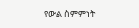የውል ስምምነት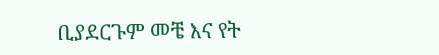ቢያደርጉም መቼ እና የት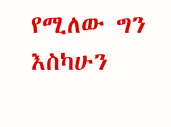የሚለው ግን እስካሁን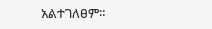አልተገለፀም።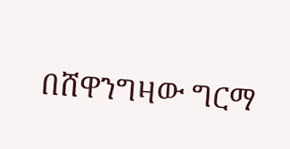በሸዋንግዛው ግርማ